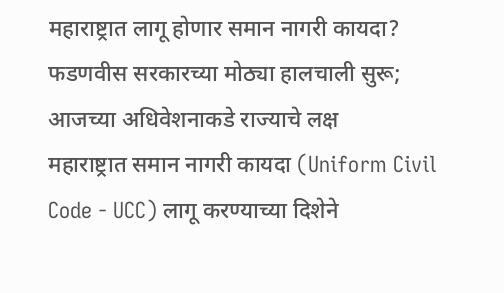महाराष्ट्रात लागू होणार समान नागरी कायदा? फडणवीस सरकारच्या मोठ्या हालचाली सुरू; आजच्या अधिवेशनाकडे राज्याचे लक्ष
महाराष्ट्रात समान नागरी कायदा (Uniform Civil Code - UCC) लागू करण्याच्या दिशेने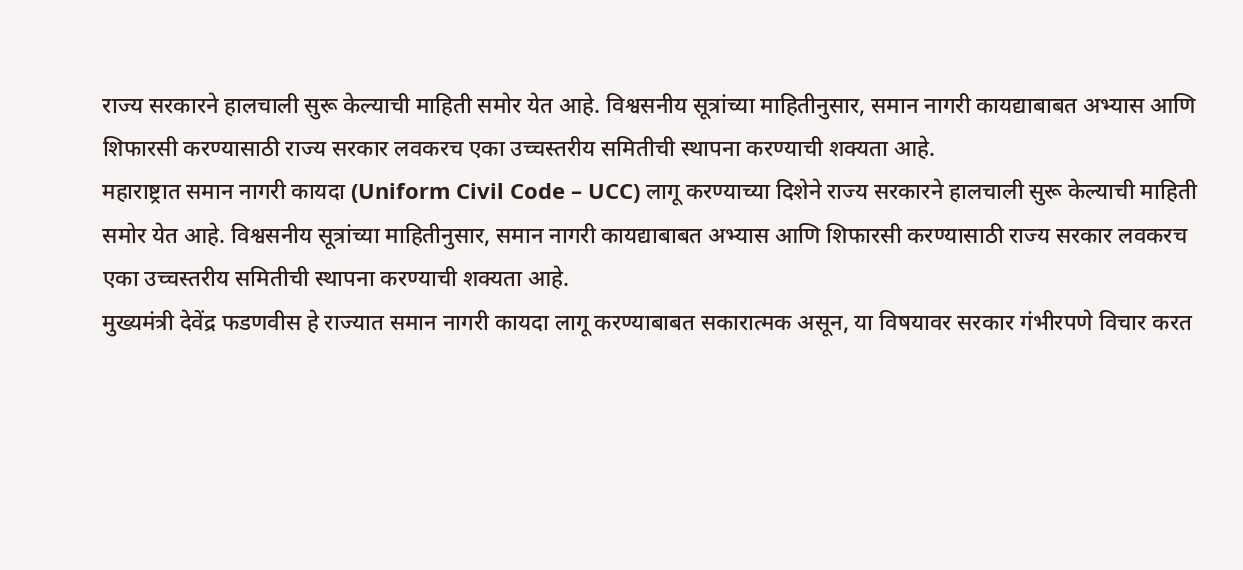राज्य सरकारने हालचाली सुरू केल्याची माहिती समोर येत आहे. विश्वसनीय सूत्रांच्या माहितीनुसार, समान नागरी कायद्याबाबत अभ्यास आणि शिफारसी करण्यासाठी राज्य सरकार लवकरच एका उच्चस्तरीय समितीची स्थापना करण्याची शक्यता आहे.
महाराष्ट्रात समान नागरी कायदा (Uniform Civil Code – UCC) लागू करण्याच्या दिशेने राज्य सरकारने हालचाली सुरू केल्याची माहिती समोर येत आहे. विश्वसनीय सूत्रांच्या माहितीनुसार, समान नागरी कायद्याबाबत अभ्यास आणि शिफारसी करण्यासाठी राज्य सरकार लवकरच एका उच्चस्तरीय समितीची स्थापना करण्याची शक्यता आहे.
मुख्यमंत्री देवेंद्र फडणवीस हे राज्यात समान नागरी कायदा लागू करण्याबाबत सकारात्मक असून, या विषयावर सरकार गंभीरपणे विचार करत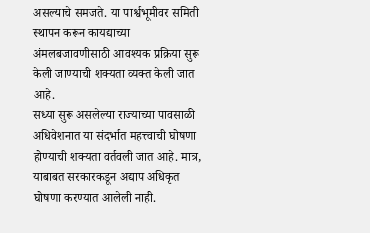असल्याचे समजते. या पार्श्वभूमीवर समिती स्थापन करून कायद्याच्या अंमलबजावणीसाठी आवश्यक प्रक्रिया सुरू केली जाण्याची शक्यता व्यक्त केली जात आहे.
सध्या सुरू असलेल्या राज्याच्या पावसाळी अधिवेशनात या संदर्भात महत्त्वाची घोषणा होण्याची शक्यता वर्तवली जात आहे. मात्र, याबाबत सरकारकडून अद्याप अधिकृत घोषणा करण्यात आलेली नाही.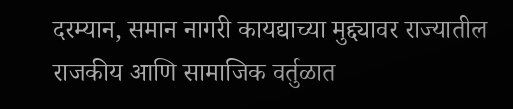दरम्यान, समान नागरी कायद्याच्या मुद्द्यावर राज्यातील राजकीय आणि सामाजिक वर्तुळात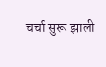चर्चा सुरू झाली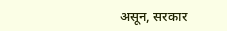असून, सरकार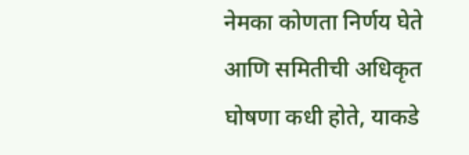नेमका कोणता निर्णय घेते आणि समितीची अधिकृत घोषणा कधी होते, याकडे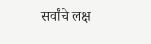सर्वांचे लक्ष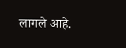लागले आहे.